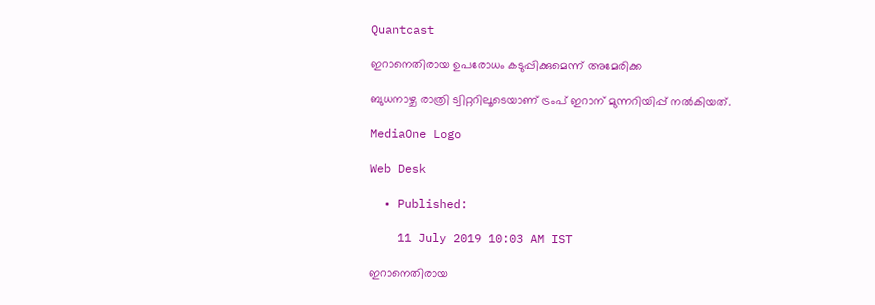Quantcast

ഇറാനെതിരായ ഉപരോധം കടുപ്പിക്കുമെന്ന് അമേരിക്ക

ബുധനാഴ്ച രാത്രി ട്വിറ്ററിലൂടെയാണ് ട്രംപ് ഇറാന് മുന്നറിയിപ്പ് നല്‍കിയത്.

MediaOne Logo

Web Desk

  • Published:

    11 July 2019 10:03 AM IST

ഇറാനെതിരായ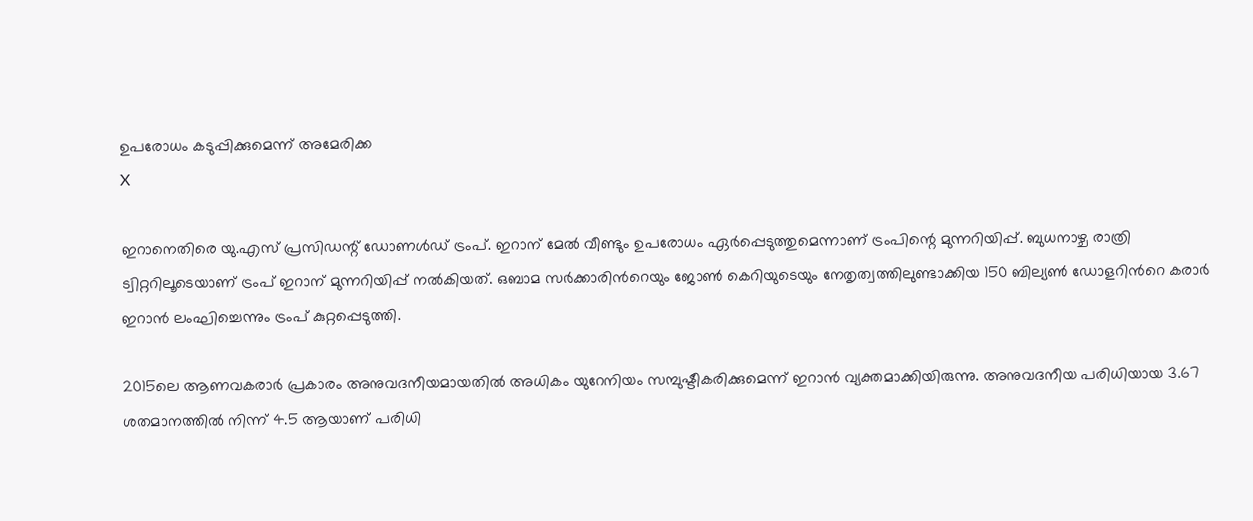ഉപരോധം കടുപ്പിക്കുമെന്ന് അമേരിക്ക
X

ഇറാനെതിരെ യു.എസ് പ്രസിഡന്റ് ഡോണള്‍ഡ് ട്രംപ്. ഇറാന് മേല്‍ വീണ്ടും ഉപരോധം ഏര്‍പ്പെടുത്തുമെന്നാണ് ട്രംപിന്റെ മുന്നറിയിപ്പ്. ബുധനാഴ്ച രാത്രി ട്വിറ്ററിലൂടെയാണ് ട്രംപ് ഇറാന് മുന്നറിയിപ്പ് നല്‍കിയത്. ഒബാമ സര്‍ക്കാരിന്‍റെയും ജോണ്‍ കെറിയുടെയും നേതൃത്വത്തിലുണ്ടാക്കിയ 150 ബില്യണ്‍ ഡോളറിന്‍റെ കരാര്‍ ഇറാന്‍ ലംഘിച്ചെന്നും ട്രംപ് കുറ്റപ്പെടുത്തി.

2015ലെ ആണവകരാര്‍ പ്രകാരം അനുവദനീയമായതില്‍ അധികം യുറേനിയം സമ്പുഷ്ടീകരിക്കുമെന്ന് ഇറാന്‍ വ്യക്തമാക്കിയിരുന്നു. അനുവദനീയ പരിധിയായ 3.67 ശതമാനത്തില്‍ നിന്ന് 4.5 ആയാണ് പരിധി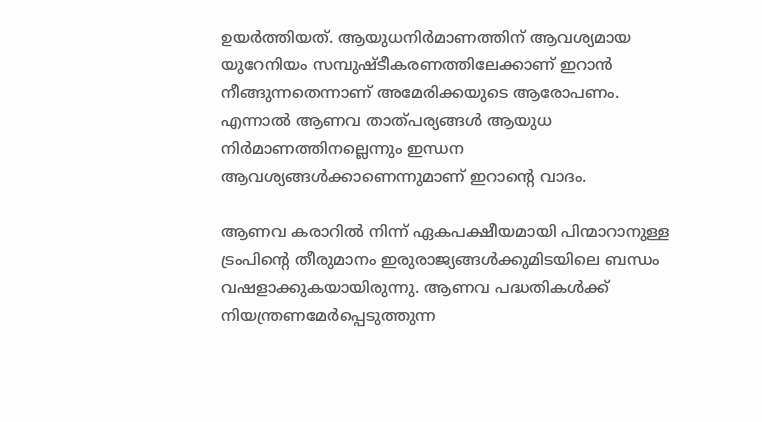ഉയര്‍ത്തിയത്. ആയുധനിര്‍മാണത്തിന് ആവശ്യമായ യുറേനിയം സമ്പുഷ്ടീകരണത്തിലേക്കാണ് ഇറാന്‍ നീങ്ങുന്നതെന്നാണ് അമേരിക്കയുടെ ആരോപണം. എന്നാല്‍ ആണവ താത്പര്യങ്ങള്‍ ആയുധ നിര്‍മാണത്തിനല്ലെന്നും ഇന്ധന ആവശ്യങ്ങള്‍ക്കാണെന്നുമാണ് ഇറാന്റെ വാദം.

ആണവ കരാറില്‍ നിന്ന് ഏകപക്ഷീയമായി പിന്മാറാനുള്ള ട്രംപിന്റെ തീരുമാനം ഇരുരാജ്യങ്ങള്‍ക്കുമിടയിലെ ബന്ധം വഷളാക്കുകയായിരുന്നു. ആണവ പദ്ധതികൾക്ക് നിയന്ത്രണമേർപ്പെടുത്തുന്ന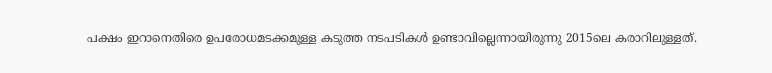പക്ഷം ഇറാനെതിരെ ഉപരോധമടക്കമുള്ള കടുത്ത നടപടികള്‍ ഉണ്ടാവില്ലെന്നായിരുന്നു 2015ലെ കരാറിലുള്ളത്.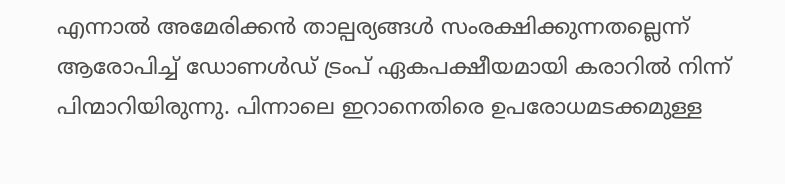എന്നാല്‍ അമേരിക്കന്‍ താല്പര്യങ്ങള്‍ സംരക്ഷിക്കുന്നതല്ലെന്ന് ആരോപിച്ച് ഡോണള്‍ഡ് ട്രംപ് ഏകപക്ഷീയമായി കരാറില്‍ നിന്ന് പിന്മാറിയിരുന്നു. പിന്നാലെ ഇറാനെതിരെ ഉപരോധമടക്കമുള്ള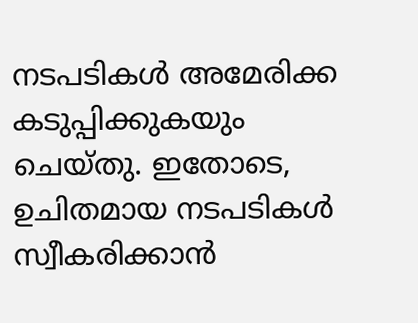നടപടികള്‍ അമേരിക്ക കടുപ്പിക്കുകയും ചെയ്തു. ഇതോടെ, ഉചിതമായ നടപടികൾ സ്വീകരിക്കാൻ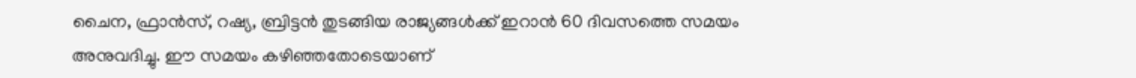ചൈന, ഫ്രാൻസ്, റഷ്യ, ബ്രിട്ടൻ തുടങ്ങിയ രാജ്യങ്ങൾക്ക് ഇറാൻ 60 ദിവസത്തെ സമയം അനുവദിച്ചു. ഈ സമയം കഴിഞ്ഞതോടെയാണ്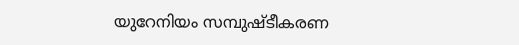യുറേനിയം സമ്പുഷ്ടീകരണ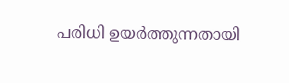പരിധി ഉയര്‍ത്തുന്നതായി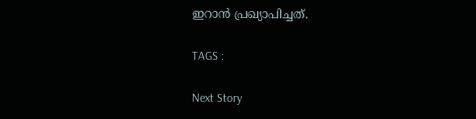ഇറാന്‍ പ്രഖ്യാപിച്ചത്.

TAGS :

Next Story